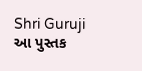Shri Guruji
આ પુસ્તક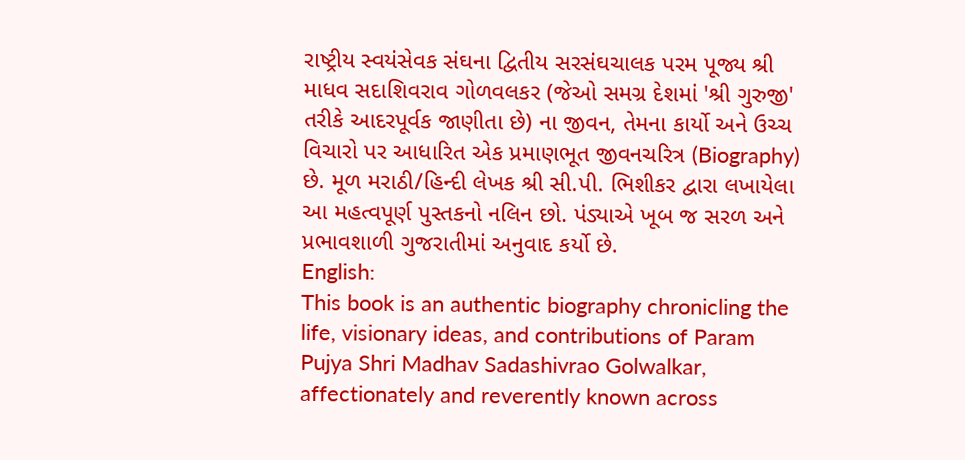રાષ્ટ્રીય સ્વયંસેવક સંઘના દ્વિતીય સરસંઘચાલક પરમ પૂજ્ય શ્રી માધવ સદાશિવરાવ ગોળવલકર (જેઓ સમગ્ર દેશમાં 'શ્રી ગુરુજી' તરીકે આદરપૂર્વક જાણીતા છે) ના જીવન, તેમના કાર્યો અને ઉચ્ચ વિચારો પર આધારિત એક પ્રમાણભૂત જીવનચરિત્ર (Biography) છે. મૂળ મરાઠી/હિન્દી લેખક શ્રી સી.પી. ભિશીકર દ્વારા લખાયેલા આ મહત્વપૂર્ણ પુસ્તકનો નલિન છો. પંડ્યાએ ખૂબ જ સરળ અને પ્રભાવશાળી ગુજરાતીમાં અનુવાદ કર્યો છે.
English:
This book is an authentic biography chronicling the life, visionary ideas, and contributions of Param Pujya Shri Madhav Sadashivrao Golwalkar, affectionately and reverently known across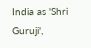India as 'Shri Guruji',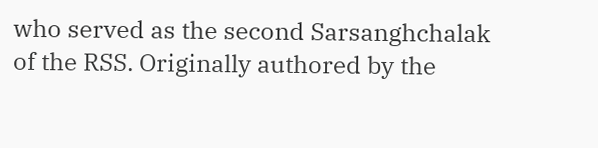who served as the second Sarsanghchalak of the RSS. Originally authored by the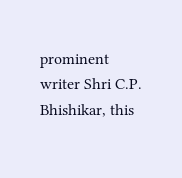prominent writer Shri C.P. Bhishikar, this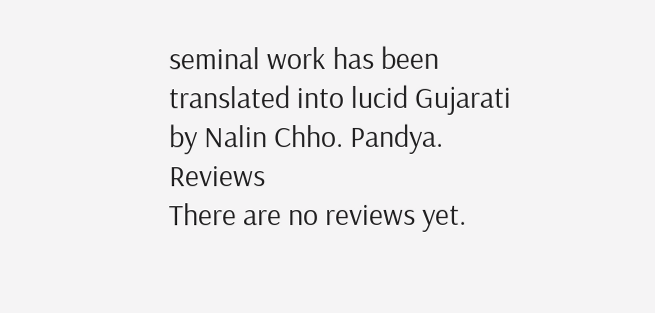seminal work has been translated into lucid Gujarati by Nalin Chho. Pandya.
Reviews
There are no reviews yet.